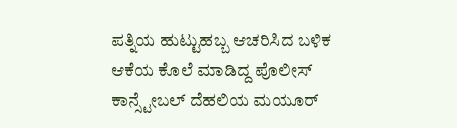ಪತ್ನಿಯ ಹುಟ್ಟುಹಬ್ಬ ಆಚರಿಸಿದ ಬಳಿಕ ಆಕೆಯ ಕೊಲೆ ಮಾಡಿದ್ದ ಪೊಲೀಸ್ ಕಾನ್ಸ್ಟೇಬಲ್ ದೆಹಲಿಯ ಮಯೂರ್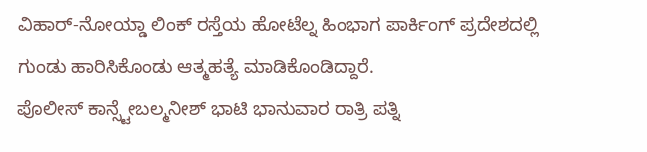ವಿಹಾರ್-ನೋಯ್ಡಾ ಲಿಂಕ್ ರಸ್ತೆಯ ಹೋಟೆಲ್ನ ಹಿಂಭಾಗ ಪಾರ್ಕಿಂಗ್ ಪ್ರದೇಶದಲ್ಲಿ ಗುಂಡು ಹಾರಿಸಿಕೊಂಡು ಆತ್ಮಹತ್ಯೆ ಮಾಡಿಕೊಂಡಿದ್ದಾರೆ.
ಪೊಲೀಸ್ ಕಾನ್ಸ್ಟೇಬಲ್ಮನೀಶ್ ಭಾಟಿ ಭಾನುವಾರ ರಾತ್ರಿ ಪತ್ನಿ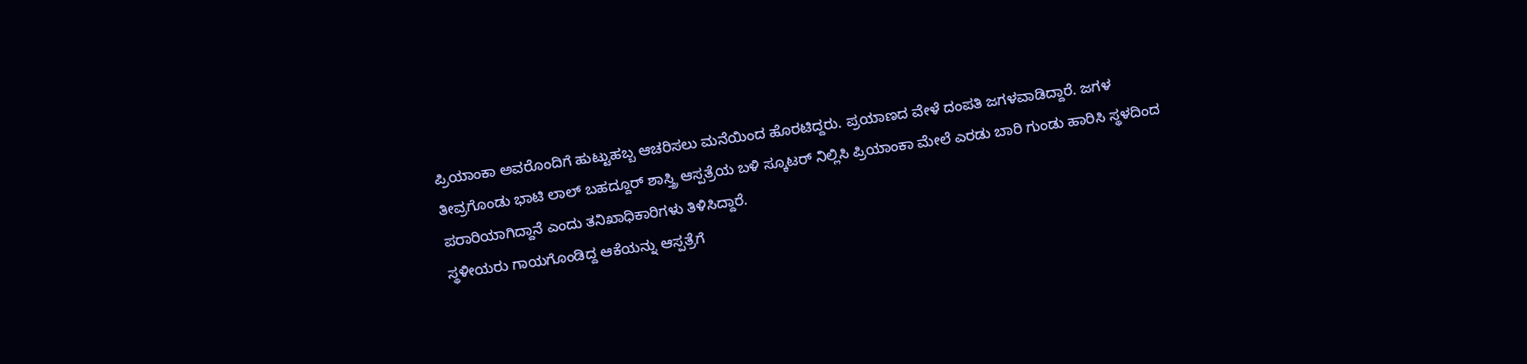ಪ್ರಿಯಾಂಕಾ ಅವರೊಂದಿಗೆ ಹುಟ್ಟುಹಬ್ಬ ಆಚರಿಸಲು ಮನೆಯಿಂದ ಹೊರಟಿದ್ದರು. ಪ್ರಯಾಣದ ವೇಳೆ ದಂಪತಿ ಜಗಳವಾಡಿದ್ದಾರೆ. ಜಗಳ ತೀವ್ರಗೊಂಡು ಭಾಟಿ ಲಾಲ್ ಬಹದ್ದೂರ್ ಶಾಸ್ತ್ರಿ ಆಸ್ಪತ್ರೆಯ ಬಳಿ ಸ್ಕೂಟರ್ ನಿಲ್ಲಿಸಿ ಪ್ರಿಯಾಂಕಾ ಮೇಲೆ ಎರಡು ಬಾರಿ ಗುಂಡು ಹಾರಿಸಿ ಸ್ಥಳದಿಂದ ಪರಾರಿಯಾಗಿದ್ದಾನೆ ಎಂದು ತನಿಖಾಧಿಕಾರಿಗಳು ತಿಳಿಸಿದ್ದಾರೆ.
ಸ್ಥಳೀಯರು ಗಾಯಗೊಂಡಿದ್ದ ಆಕೆಯನ್ನು ಆಸ್ಪತ್ರೆಗೆ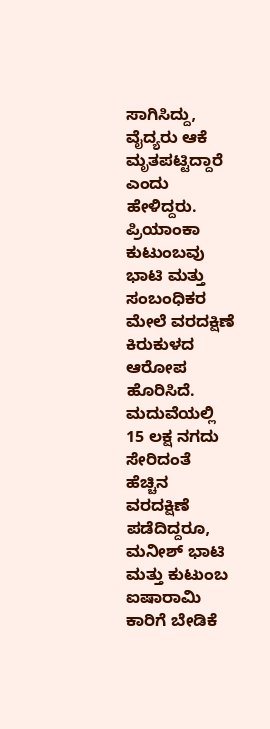ಸಾಗಿಸಿದ್ದು, ವೈದ್ಯರು ಆಕೆ ಮೃತಪಟ್ಟಿದ್ದಾರೆ ಎಂದು ಹೇಳಿದ್ದರು. ಪ್ರಿಯಾಂಕಾ ಕುಟುಂಬವು ಭಾಟಿ ಮತ್ತು ಸಂಬಂಧಿಕರ ಮೇಲೆ ವರದಕ್ಷಿಣೆ ಕಿರುಕುಳದ ಆರೋಪ ಹೊರಿಸಿದೆ. ಮದುವೆಯಲ್ಲಿ 15 ಲಕ್ಷ ನಗದು ಸೇರಿದಂತೆ ಹೆಚ್ಚಿನ ವರದಕ್ಷಿಣೆ ಪಡೆದಿದ್ದರೂ, ಮನೀಶ್ ಭಾಟಿ ಮತ್ತು ಕುಟುಂಬ ಐಷಾರಾಮಿ ಕಾರಿಗೆ ಬೇಡಿಕೆ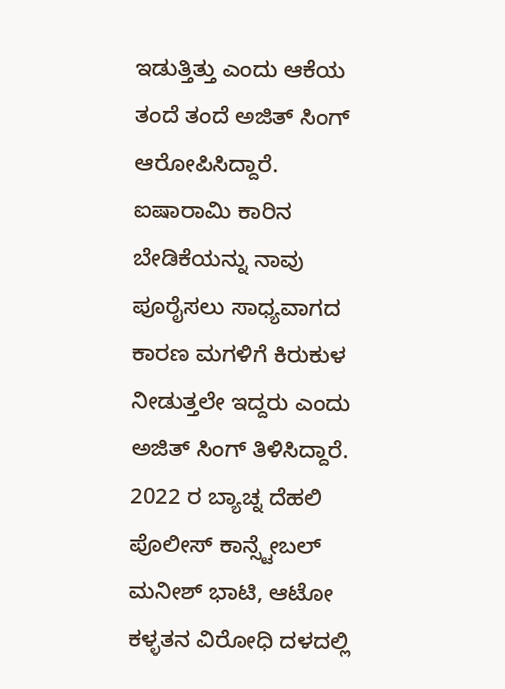ಇಡುತ್ತಿತ್ತು ಎಂದು ಆಕೆಯ ತಂದೆ ತಂದೆ ಅಜಿತ್ ಸಿಂಗ್ ಆರೋಪಿಸಿದ್ದಾರೆ. ಐಷಾರಾಮಿ ಕಾರಿನ ಬೇಡಿಕೆಯನ್ನು ನಾವು ಪೂರೈಸಲು ಸಾಧ್ಯವಾಗದ ಕಾರಣ ಮಗಳಿಗೆ ಕಿರುಕುಳ ನೀಡುತ್ತಲೇ ಇದ್ದರು ಎಂದು ಅಜಿತ್ ಸಿಂಗ್ ತಿಳಿಸಿದ್ದಾರೆ.
2022 ರ ಬ್ಯಾಚ್ನ ದೆಹಲಿ ಪೊಲೀಸ್ ಕಾನ್ಸ್ಟೇಬಲ್ ಮನೀಶ್ ಭಾಟಿ, ಆಟೋ ಕಳ್ಳತನ ವಿರೋಧಿ ದಳದಲ್ಲಿ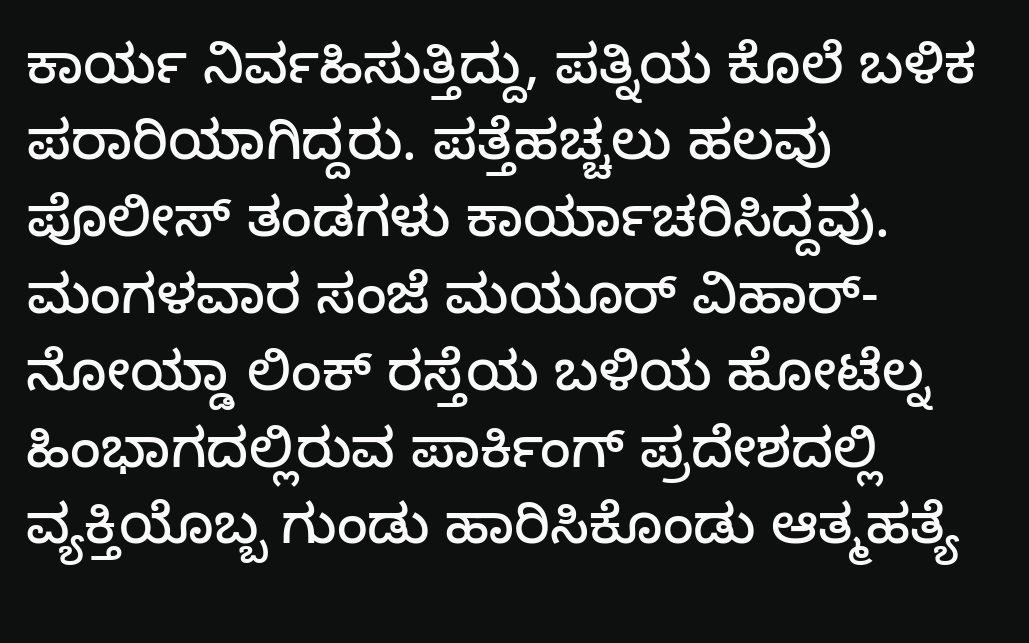ಕಾರ್ಯ ನಿರ್ವಹಿಸುತ್ತಿದ್ದು, ಪತ್ನಿಯ ಕೊಲೆ ಬಳಿಕ ಪರಾರಿಯಾಗಿದ್ದರು. ಪತ್ತೆಹಚ್ಚಲು ಹಲವು ಪೊಲೀಸ್ ತಂಡಗಳು ಕಾರ್ಯಾಚರಿಸಿದ್ದವು. ಮಂಗಳವಾರ ಸಂಜೆ ಮಯೂರ್ ವಿಹಾರ್-ನೋಯ್ಡಾ ಲಿಂಕ್ ರಸ್ತೆಯ ಬಳಿಯ ಹೋಟೆಲ್ನ ಹಿಂಭಾಗದಲ್ಲಿರುವ ಪಾರ್ಕಿಂಗ್ ಪ್ರದೇಶದಲ್ಲಿ ವ್ಯಕ್ತಿಯೊಬ್ಬ ಗುಂಡು ಹಾರಿಸಿಕೊಂಡು ಆತ್ಮಹತ್ಯೆ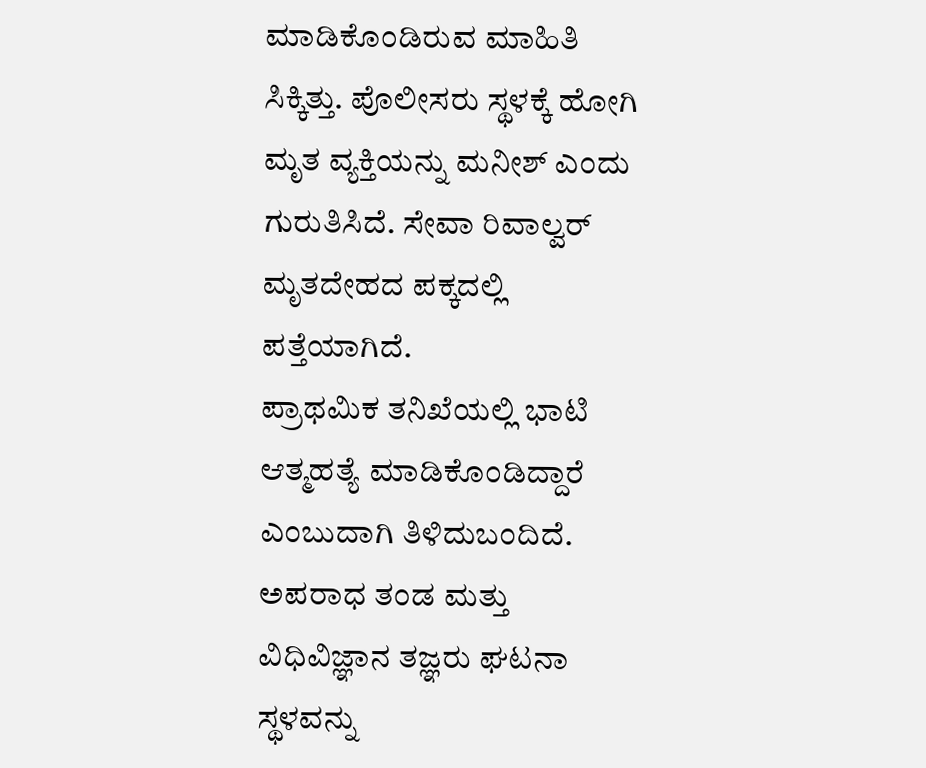ಮಾಡಿಕೊಂಡಿರುವ ಮಾಹಿತಿ ಸಿಕ್ಕಿತ್ತು. ಪೊಲೀಸರು ಸ್ಥಳಕ್ಕೆ ಹೋಗಿ ಮೃತ ವ್ಯಕ್ತಿಯನ್ನು ಮನೀಶ್ ಎಂದು ಗುರುತಿಸಿದೆ. ಸೇವಾ ರಿವಾಲ್ವರ್ ಮೃತದೇಹದ ಪಕ್ಕದಲ್ಲಿ ಪತ್ತೆಯಾಗಿದೆ.
ಪ್ರಾಥಮಿಕ ತನಿಖೆಯಲ್ಲಿ ಭಾಟಿ ಆತ್ಮಹತ್ಯೆ ಮಾಡಿಕೊಂಡಿದ್ದಾರೆ ಎಂಬುದಾಗಿ ತಿಳಿದುಬಂದಿದೆ. ಅಪರಾಧ ತಂಡ ಮತ್ತು ವಿಧಿವಿಜ್ಞಾನ ತಜ್ಞರು ಘಟನಾ ಸ್ಥಳವನ್ನು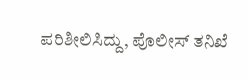ಪರಿಶೀಲಿಸಿದ್ದು, ಪೊಲೀಸ್ ತನಿಖೆ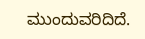ಮುಂದುವರಿದಿದೆ.